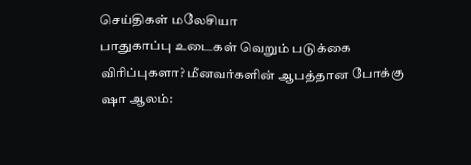செய்திகள் மலேசியா
பாதுகாப்பு உடைகள் வெறும் படுக்கை விரிப்புகளா? மீனவர்களின் ஆபத்தான போக்கு
ஷா ஆலம்: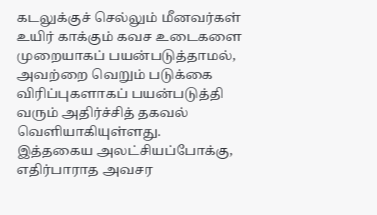கடலுக்குச் செல்லும் மீனவர்கள் உயிர் காக்கும் கவச உடைகளை முறையாகப் பயன்படுத்தாமல், அவற்றை வெறும் படுக்கை விரிப்புகளாகப் பயன்படுத்தி வரும் அதிர்ச்சித் தகவல் வெளியாகியுள்ளது.
இத்தகைய அலட்சியப்போக்கு, எதிர்பாராத அவசர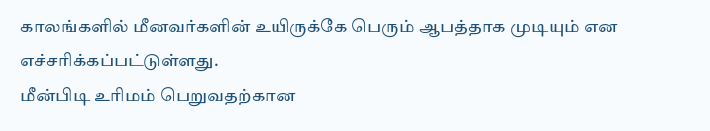காலங்களில் மீனவர்களின் உயிருக்கே பெரும் ஆபத்தாக முடியும் என எச்சரிக்கப்பட்டுள்ளது.
மீன்பிடி உரிமம் பெறுவதற்கான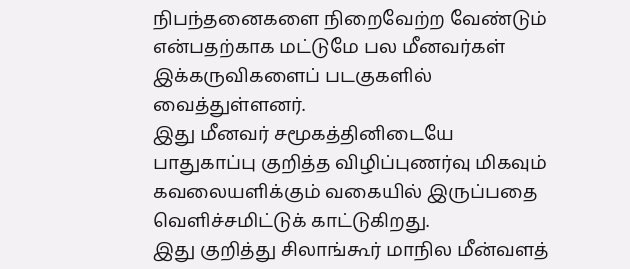நிபந்தனைகளை நிறைவேற்ற வேண்டும் என்பதற்காக மட்டுமே பல மீனவர்கள் இக்கருவிகளைப் படகுகளில் வைத்துள்ளனர்.
இது மீனவர் சமூகத்தினிடையே பாதுகாப்பு குறித்த விழிப்புணர்வு மிகவும் கவலையளிக்கும் வகையில் இருப்பதை வெளிச்சமிட்டுக் காட்டுகிறது.
இது குறித்து சிலாங்கூர் மாநில மீன்வளத்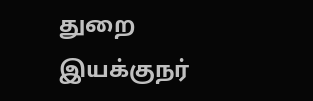துறை இயக்குநர்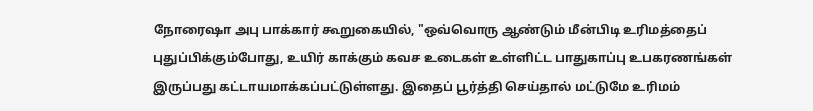நோரைஷா அபு பாக்கார் கூறுகையில், "ஒவ்வொரு ஆண்டும் மீன்பிடி உரிமத்தைப் புதுப்பிக்கும்போது, உயிர் காக்கும் கவச உடைகள் உள்ளிட்ட பாதுகாப்பு உபகரணங்கள் இருப்பது கட்டாயமாக்கப்பட்டுள்ளது. இதைப் பூர்த்தி செய்தால் மட்டுமே உரிமம்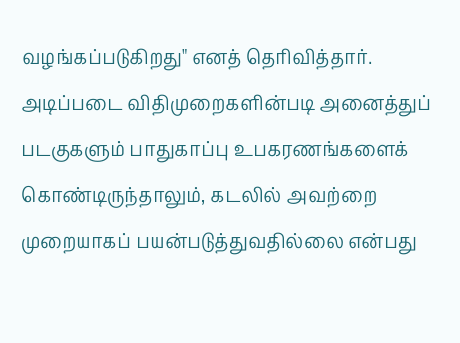வழங்கப்படுகிறது" எனத் தெரிவித்தார்.
அடிப்படை விதிமுறைகளின்படி அனைத்துப் படகுகளும் பாதுகாப்பு உபகரணங்களைக் கொண்டிருந்தாலும், கடலில் அவற்றை முறையாகப் பயன்படுத்துவதில்லை என்பது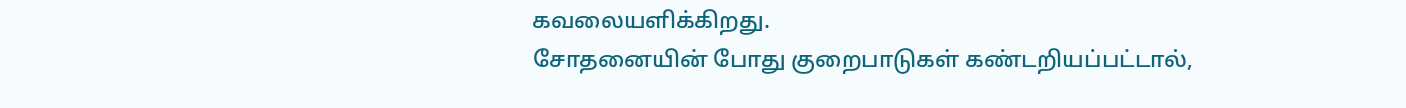கவலையளிக்கிறது.
சோதனையின் போது குறைபாடுகள் கண்டறியப்பட்டால்,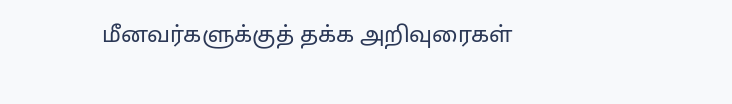மீனவர்களுக்குத் தக்க அறிவுரைகள்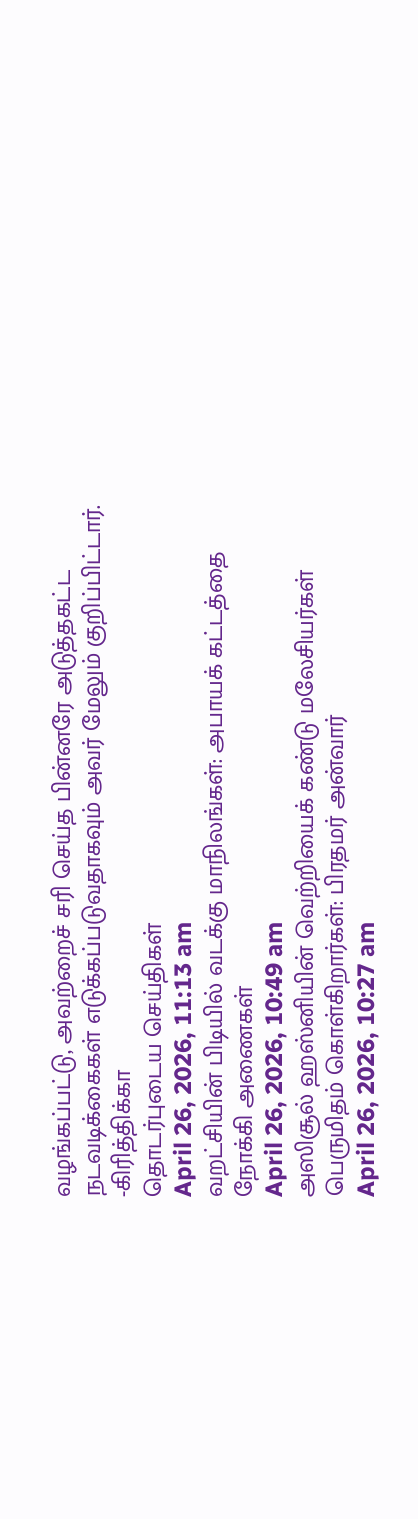வழங்கப்பட்டு, அவற்றைச் சரி செய்த பின்னரே அடுத்தகட்ட நடவடிக்கைகள் எடுக்கப்படுவதாகவும் அவர் மேலும் குறிப்பிட்டார்.
-கிரித்திக்கா
தொடர்புடைய செய்திகள்
April 26, 2026, 11:13 am
வறட்சியின் பிடியில் வடக்கு மாநிலங்கள்: அபாயக் கட்டத்தை நோக்கி அணைகள்
April 26, 2026, 10:49 am
அஸிசூல் ஹஸ்னியின் வெற்றியைக் கண்டு மலேசியர்கள் பெருமிதம் கொள்கிறார்கள்: பிரதமர் அன்வார்
April 26, 2026, 10:27 am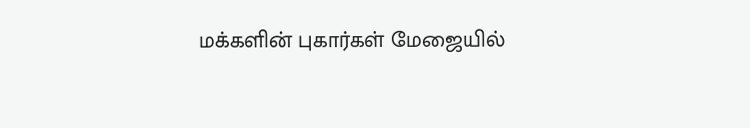மக்களின் புகார்கள் மேஜையில்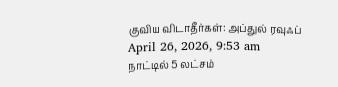குவிய விடாதீர்கள்: அப்துல் ரவுஃப்
April 26, 2026, 9:53 am
நாட்டில் 5 லட்சம்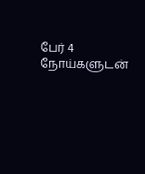பேர் 4 நோய்களுடன்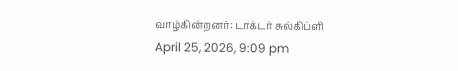வாழ்கின்றனர்: டாக்டர் சுல்கிப்ளி
April 25, 2026, 9:09 pm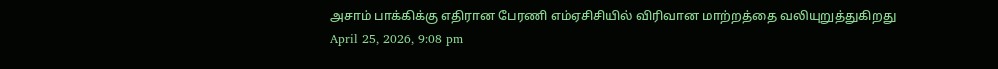அசாம் பாக்கிக்கு எதிரான பேரணி எம்ஏசிசியில் விரிவான மாற்றத்தை வலியுறுத்துகிறது
April 25, 2026, 9:08 pm